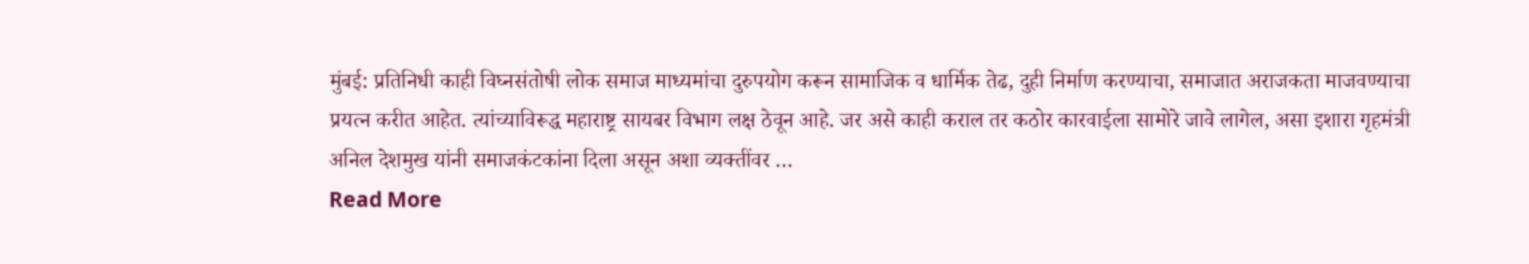मुंबई: प्रतिनिधी काही विघ्नसंतोषी लोक समाज माध्यमांचा दुरुपयोग करून सामाजिक व धार्मिक तेढ, दुही निर्माण करण्याचा, समाजात अराजकता माजवण्याचा प्रयत्न करीत आहेत. त्यांच्याविरूद्ध महाराष्ट्र सायबर विभाग लक्ष ठेवून आहे. जर असे काही कराल तर कठोर कारवाईला सामोरे जावे लागेल, असा इशारा गृहमंत्री अनिल देशमुख यांनी समाजकंटकांना दिला असून अशा व्यक्तींवर …
Read More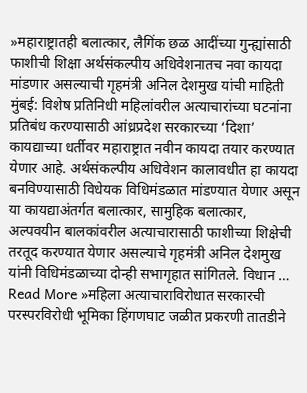»महाराष्ट्रातही बलात्कार, लैगिंक छळ आदींच्या गुन्ह्यांसाठी फाशीची शिक्षा अर्थसंकल्पीय अधिवेशनातच नवा कायदा मांडणार असल्याची गृहमंत्री अनिल देशमुख यांची माहिती
मुंबई: विशेष प्रतिनिधी महिलांवरील अत्याचारांच्या घटनांना प्रतिबंध करण्यासाठी आंध्रप्रदेश सरकारच्या ‘दिशा’ कायद्याच्या धर्तीवर महाराष्ट्रात नवीन कायदा तयार करण्यात येणार आहे. अर्थसंकल्पीय अधिवेशन कालावधीत हा कायदा बनविण्यासाठी विधेयक विधिमंडळात मांडण्यात येणार असून या कायद्याअंतर्गत बलात्कार, सामुहिक बलात्कार, अल्पवयीन बालकांवरील अत्याचारासाठी फाशीच्या शिक्षेची तरतूद करण्यात येणार असल्याचे गृहमंत्री अनिल देशमुख यांनी विधिमंडळाच्या दोन्ही सभागृहात सांगितले. विधान …
Read More »महिला अत्याचाराविरोधात सरकारची परस्परविरोधी भूमिका हिंगणघाट जळीत प्रकरणी तातडीने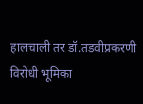हालचाली तर डॉ.तडवीप्रकरणी विरोधी भूमिका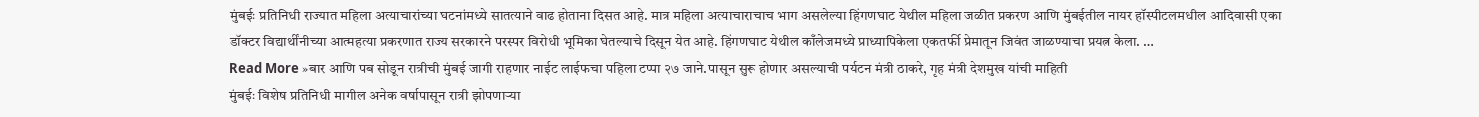मुंबईः प्रतिनिधी राज्यात महिला अत्याचारांच्या घटनांमध्ये सातत्याने वाढ होताना दिसत आहे. मात्र महिला अत्याचाराचाच भाग असलेल्या हिंगणघाट येथील महिला जळीत प्रकरण आणि मुंबईतील नायर हॉस्पीटलमधील आदिवासी एका डॉक्टर विद्यार्थींनीच्या आत्महत्या प्रकरणात राज्य सरकारने परस्पर विरोधी भूमिका घेतल्याचे दिसून येत आहे. हिंगणघाट येथील काँलेजमध्ये प्राध्यापिकेला एकतर्फी प्रेमातून जिवंत जाळण्याचा प्रयत्न केला. …
Read More »बार आणि पब सोडून रात्रीची मुंबई जागी राहणार नाईट लाईफचा पहिला टप्पा २७ जाने.पासून सुरू होणार असल्याची पर्यटन मंत्री ठाकरे, गृह मंत्री देशमुख यांची माहिती
मुंबईः विशेष प्रतिनिधी मागील अनेक वर्षापासून रात्री झोपणाऱ्या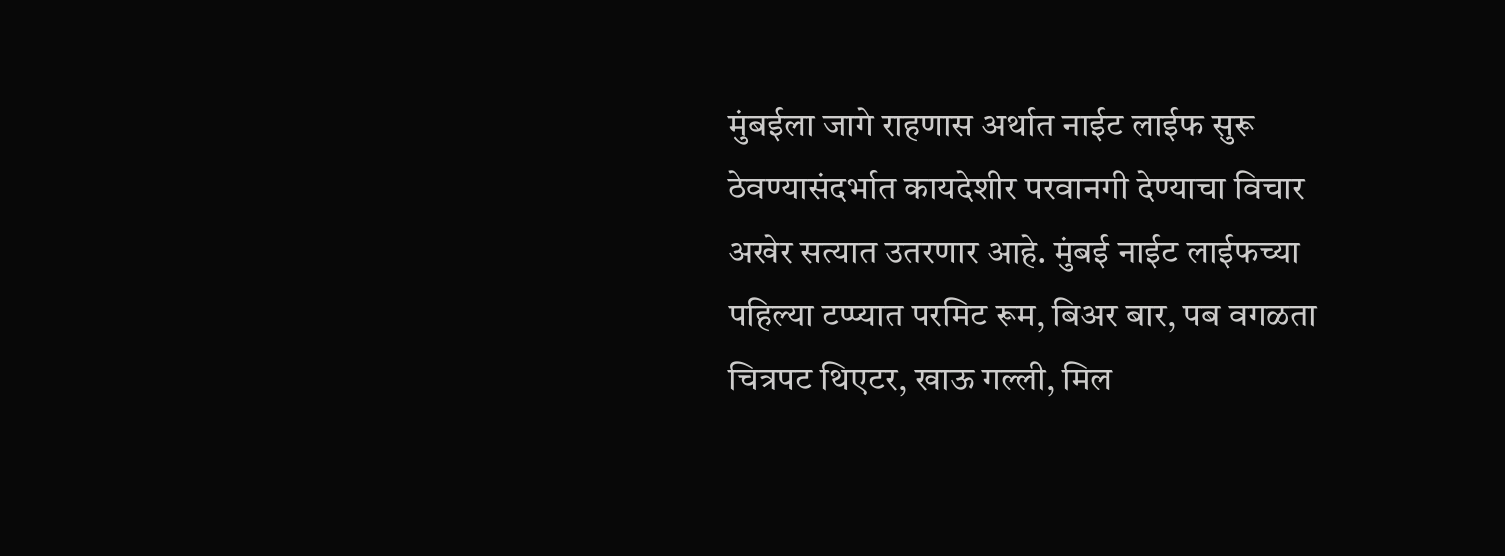मुंबईला जागे राहणास अर्थात नाईट लाईफ सुरू ठेवण्यासंदर्भात कायदेशीर परवानगी देण्याचा विचार अखेर सत्यात उतरणार आहे. मुंबई नाईट लाईफच्या पहिल्या टप्प्यात परमिट रूम, बिअर बार, पब वगळता चित्रपट थिएटर, खाऊ गल्ली, मिल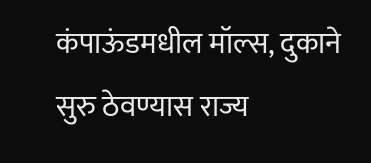कंपाऊंडमधील मॉल्स, दुकाने सुरु ठेवण्यास राज्य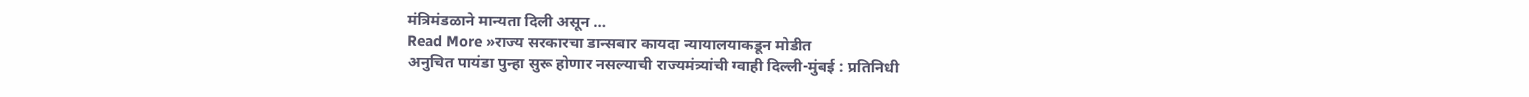मंत्रिमंडळाने मान्यता दिली असून …
Read More »राज्य सरकारचा डान्सबार कायदा न्यायालयाकडून मोडीत
अनुचित पायंडा पुन्हा सुरू होणार नसल्याची राज्यमंत्र्यांची ग्वाही दिल्ली-मुंबई : प्रतिनिधी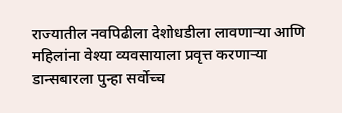राज्यातील नवपिढीला देशोधडीला लावणाऱ्या आणि महिलांना वेश्या व्यवसायाला प्रवृत्त करणाऱ्या डान्सबारला पुन्हा सर्वोच्च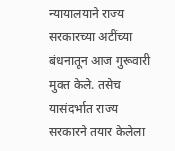न्यायालयाने राज्य सरकारच्या अटींच्या बंधनातून आज गुरूवारी मुक्त केले. तसेच यासंदर्भात राज्य सरकारने तयार केलेला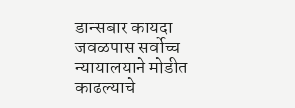डान्सबार कायदा जवळपास सर्वोच्च न्यायालयाने मोडीत काढल्याचे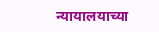न्यायालयाच्या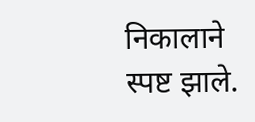निकालाने स्पष्ट झाले.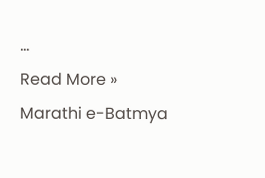…
Read More »
Marathi e-Batmya